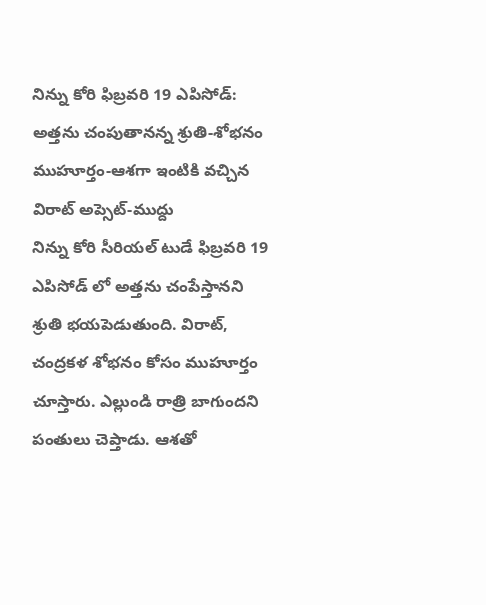నిన్ను కోరి ఫిబ్రవరి 19 ఎపిసోడ్: అత్తను చంపుతానన్న శ్రుతి-శోభనం ముహూర్తం-ఆశగా ఇంటికి వచ్చిన విరాట్ అప్సెట్-ముద్దు
నిన్ను కోరి సీరియల్ టుడే ఫిబ్రవరి 19 ఎపిసోడ్ లో అత్తను చంపేస్తానని శ్రుతి భయపెడుతుంది. విరాట్, చంద్రకళ శోభనం కోసం ముహూర్తం చూస్తారు. ఎల్లుండి రాత్రి బాగుందని పంతులు చెప్తాడు. ఆశతో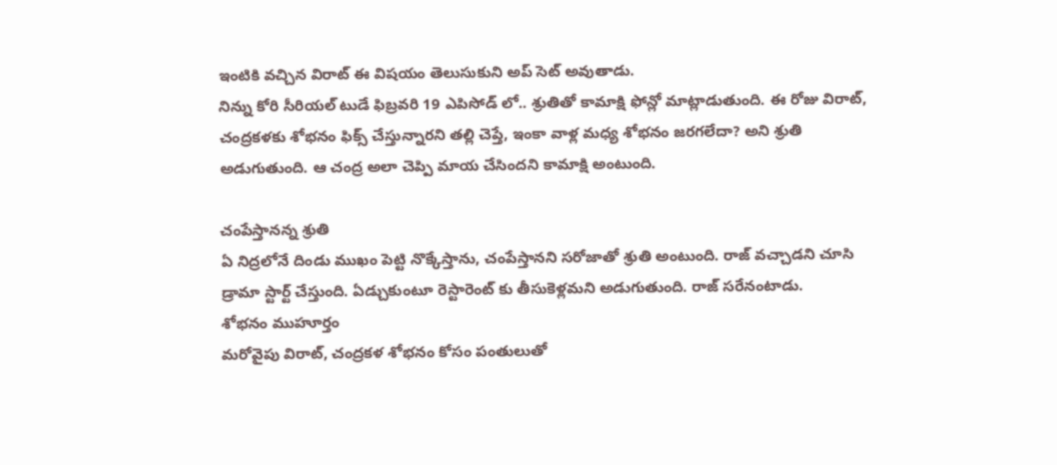ఇంటికి వచ్చిన విరాట్ ఈ విషయం తెలుసుకుని అప్ సెట్ అవుతాడు.
నిన్ను కోరి సీరియల్ టుడే ఫిబ్రవరి 19 ఎపిసోడ్ లో.. శ్రుతితో కామాక్షి ఫోన్లో మాట్లాడుతుంది. ఈ రోజు విరాట్, చంద్రకళకు శోభనం ఫిక్స్ చేస్తున్నారని తల్లి చెప్తే, ఇంకా వాళ్ల మధ్య శోభనం జరగలేదా? అని శ్రుతి అడుగుతుంది. ఆ చంద్ర అలా చెప్పి మాయ చేసిందని కామాక్షి అంటుంది.

చంపేస్తానన్న శ్రుతి
ఏ నిద్రలోనే దిండు ముఖం పెట్టి నొక్కేస్తాను, చంపేస్తానని సరోజాతో శ్రుతి అంటుంది. రాజ్ వచ్చాడని చూసి డ్రామా స్టార్ట్ చేస్తుంది. ఏడ్చుకుంటూ రెస్టారెంట్ కు తీసుకెళ్లమని అడుగుతుంది. రాజ్ సరేనంటాడు.
శోభనం ముహూర్తం
మరోవైపు విరాట్, చంద్రకళ శోభనం కోసం పంతులుతో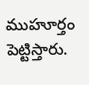ముహూర్తం పెట్టిస్తారు.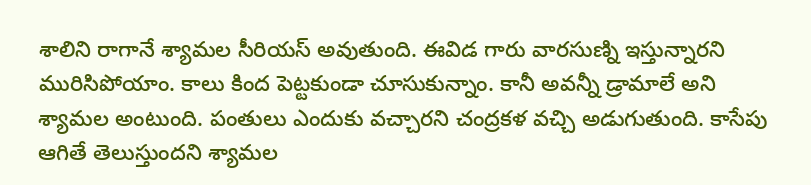శాలిని రాగానే శ్యామల సీరియస్ అవుతుంది. ఈవిడ గారు వారసుణ్ని ఇస్తున్నారని మురిసిపోయాం. కాలు కింద పెట్టకుండా చూసుకున్నాం. కానీ అవన్నీ డ్రామాలే అని శ్యామల అంటుంది. పంతులు ఎందుకు వచ్చారని చంద్రకళ వచ్చి అడుగుతుంది. కాసేపు ఆగితే తెలుస్తుందని శ్యామల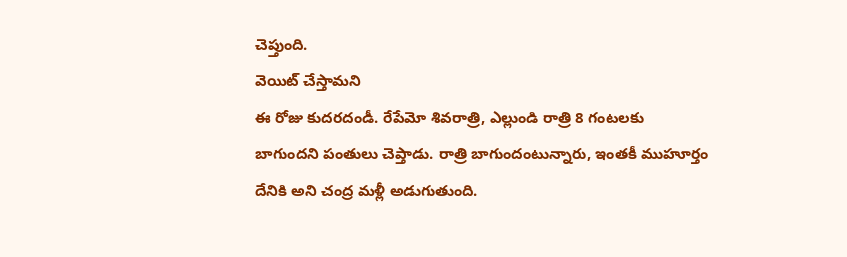చెప్తుంది.
వెయిట్ చేస్తామని
ఈ రోజు కుదరదండీ. రేపేమో శివరాత్రి, ఎల్లుండి రాత్రి 8 గంటలకు బాగుందని పంతులు చెప్తాడు. రాత్రి బాగుందంటున్నారు, ఇంతకీ ముహూర్తం దేనికి అని చంద్ర మళ్లీ అడుగుతుంది.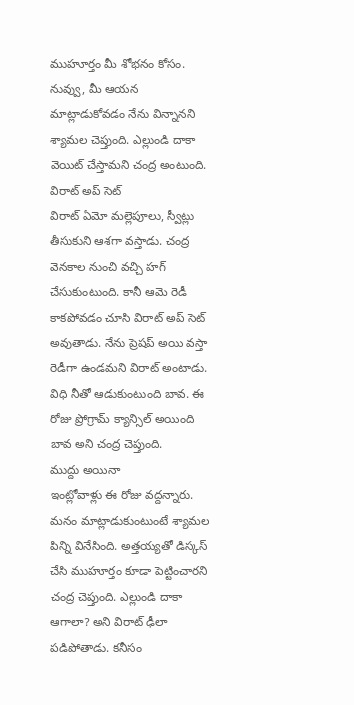ముహూర్తం మీ శోభనం కోసం. నువ్వు, మీ ఆయన మాట్లాడుకోవడం నేను విన్నానని శ్యామల చెప్తుంది. ఎల్లుండి దాకా వెయిట్ చేస్తామని చంద్ర అంటుంది.
విరాట్ అప్ సెట్
విరాట్ ఏమో మల్లెపూలు, స్వీట్లు తీసుకుని ఆశగా వస్తాడు. చంద్ర వెనకాల నుంచి వచ్చి హగ్ చేసుకుంటుంది. కానీ ఆమె రెడీ కాకపోవడం చూసి విరాట్ అప్ సెట్ అవుతాడు. నేను ప్రెషప్ అయి వస్తా రెడీగా ఉండమని విరాట్ అంటాడు. విధి నీతో ఆడుకుంటుంది బావ. ఈ రోజు ప్రోగ్రామ్ క్యాన్సిల్ అయింది బావ అని చంద్ర చెప్తుంది.
ముద్దు అయినా
ఇంట్లోవాళ్లు ఈ రోజు వద్దన్నారు. మనం మాట్లాడుకుంటుంటే శ్యామల పిన్ని వినేసింది. అత్తయ్యతో డిస్కస్ చేసి ముహూర్తం కూడా పెట్టించారని చంద్ర చెప్తుంది. ఎల్లుండి దాకా ఆగాలా? అని విరాట్ ఢీలా పడిపోతాడు. కనీసం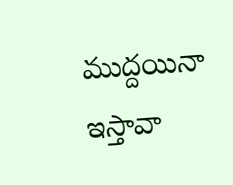ముద్దయినా ఇస్తావా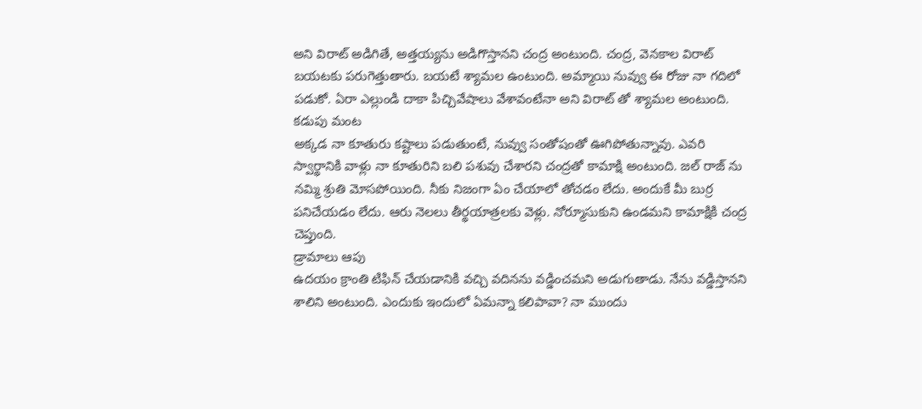అని విరాట్ అడిగితే, అత్తయ్యను అడిగొస్తానని చంద్ర అంటుంది. చంద్ర, వెనకాల విరాట్ బయటకు పరుగెత్తుతారు. బయటే శ్యామల ఉంటుంది. అమ్మాయి నువ్వు ఈ రోజు నా గదిలో పడుకో. ఏరా ఎల్లుండి దాకా పిచ్చివేషాలు వేశావంటేనా అని విరాట్ తో శ్యామల అంటుంది.
కడుపు మంట
అక్కడ నా కూతురు కష్టాలు పడుతుంటే, నువ్వు సంతోషంతో ఊగిపోతున్నావు. ఎవరి స్వార్థానికి వాళ్లు నా కూతురిని బలి పశువు చేశారని చంద్రతో కామాక్షి అంటుంది. జల్ రాజ్ ను నమ్మి శ్రుతి మోసపోయింది. నీకు నిజంగా ఏం చేయాలో తోచడం లేదు. అందుకే మీ బుర్ర పనిచేయడం లేదు. ఆరు నెలలు తీర్థయాత్రలకు వెళ్లు. నోర్మూసుకుని ఉండమని కామాక్షికి చంద్ర చెప్తుంది.
డ్రామాలు ఆపు
ఉదయం క్రాంతి టిఫిన్ చేయడానికి వచ్చి వదినను వడ్డించమని అడుగుతాడు. నేను వడ్డిస్తానని శాలిని అంటుంది. ఎందుకు ఇందులో ఏమన్నా కలిపావా? నా ముందు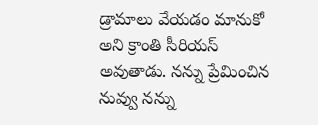డ్రామాలు వేయడం మానుకో అని క్రాంతి సీరియస్ అవుతాడు. నన్ను ప్రేమించిన నువ్వు నన్ను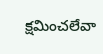క్షమించలేవా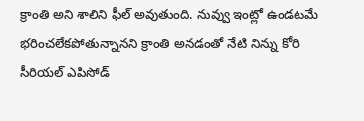క్రాంతి అని శాలిని ఫీల్ అవుతుంది. నువ్వు ఇంట్లో ఉండటమే భరించలేకపోతున్నానని క్రాంతి అనడంతో నేటి నిన్ను కోరి సీరియల్ ఎపిసోడ్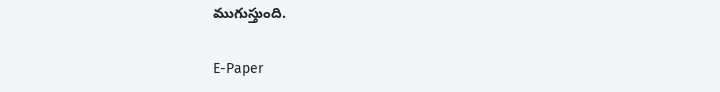ముగుస్తుంది.

E-Paper